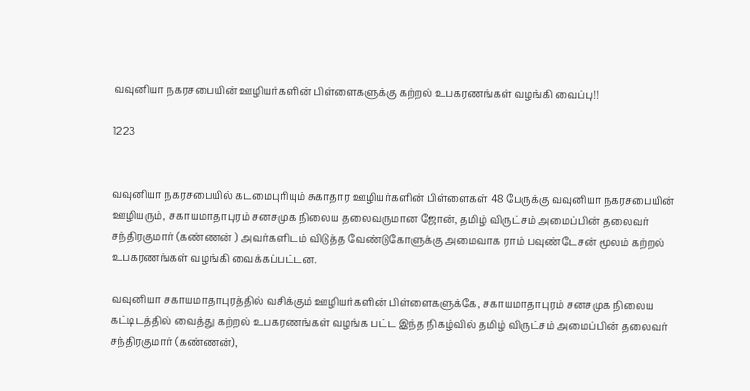வவுனியா நகரசபையின் ஊழியர்களின் பிள்ளைகளுக்கு கற்றல் உபகரணங்கள் வழங்கி வைப்பு!!

1223


வவுனியா நகரசபையில் கடமைபுரியும் சுகாதார ஊழியர்களின் பிள்ளைகள் 48 பேருக்கு வவுனியா நகரசபையின் ஊழியரும், சகாயமாதாபுரம் சனசமுக நிலைய தலைவருமான ஜோன், தமிழ் விருட்சம் அமைப்பின் தலைவர் சந்திரகுமார் (கண்ணன் ) அவர்களிடம் விடுத்த வேண்டுகோளுக்கு அமைவாக ராம் பவுண்டேசன் மூலம் கற்றல் உபகரணங்கள் வழங்கி வைக்கப்பட்டன.

வவுனியா சகாயமாதாபுரத்தில் வசிக்கும் ஊழியர்களின் பிள்ளைகளுக்கே, சகாயமாதாபுரம் சனசமுக நிலைய கட்டிடத்தில் வைத்து கற்றல் உபகரணங்கள் வழங்க பட்ட இந்த நிகழ்வில் தமிழ் விருட்சம் அமைப்பின் தலைவர் சந்திரகுமார் (கண்ணன்),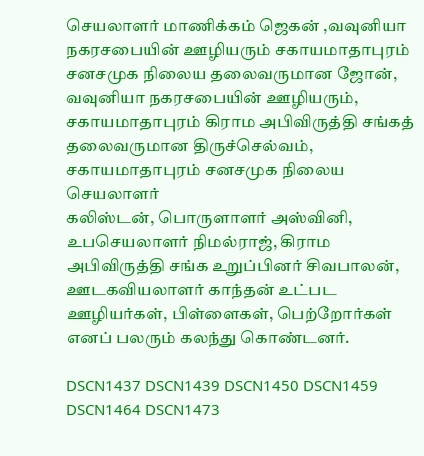செயலாளர் மாணிக்கம் ஜெகன் ,வவுனியா நகரசபையின் ஊழியரும் சகாயமாதாபுரம் சனசமுக நிலைய தலைவருமான ஜோன், வவுனியா நகரசபையின் ஊழியரும், சகாயமாதாபுரம் கிராம அபிவிருத்தி சங்கத் தலைவருமான திருச்செல்வம், சகாயமாதாபுரம் சனசமுக நிலைய செயலாளர்
கலிஸ்டன், பொருளாளர் அஸ்வினி, உபசெயலாளர் நிமல்ராஜ், கிராம அபிவிருத்தி சங்க உறுப்பினர் சிவபாலன், ஊடகவியலாளர் காந்தன் உட்பட ஊழியர்கள், பிள்ளைகள், பெற்றோர்கள் எனப் பலரும் கலந்து கொண்டனர்.

DSCN1437 DSCN1439 DSCN1450 DSCN1459 DSCN1464 DSCN1473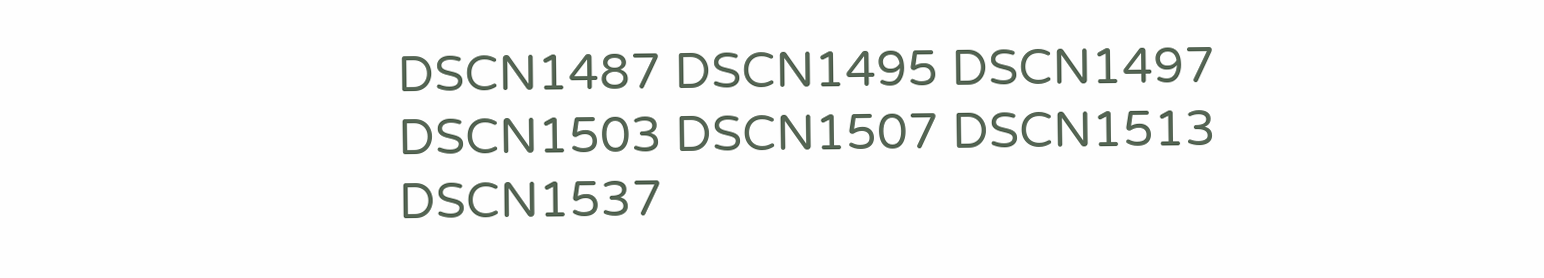DSCN1487 DSCN1495 DSCN1497 DSCN1503 DSCN1507 DSCN1513 DSCN1537